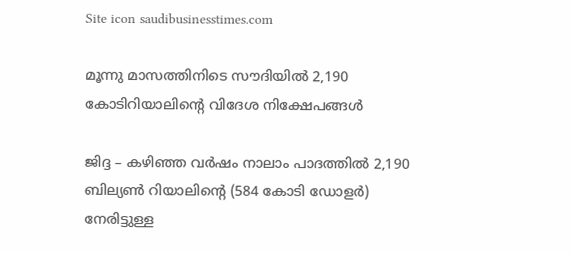Site icon saudibusinesstimes.com

മൂന്നു മാസത്തിനിടെ സൗദിയില്‍ 2,190 കോടിറിയാലിന്റെ വിദേശ നിക്ഷേപങ്ങള്‍

ജിദ്ദ – കഴിഞ്ഞ വര്‍ഷം നാലാം പാദത്തില്‍ 2,190 ബില്യണ്‍ റിയാലിന്റെ (584 കോടി ഡോളര്‍) നേരിട്ടുള്ള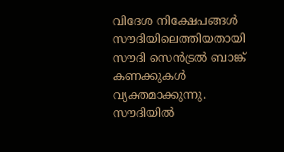വിദേശ നിക്ഷേപങ്ങള്‍ സൗദിയിലെത്തിയതായി സൗദി സെന്‍ട്രല്‍ ബാങ്ക് കണക്കുകള്‍ വ്യക്തമാക്കുന്നു. സൗദിയില്‍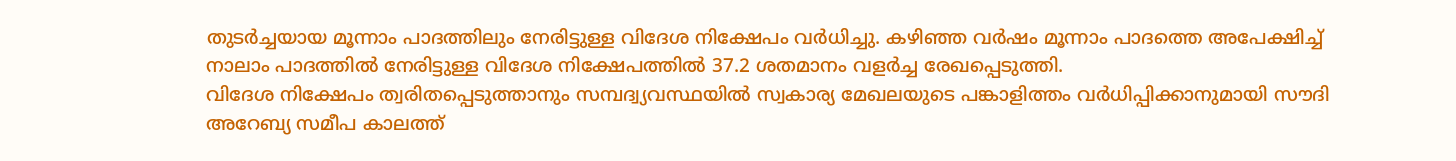തുടര്‍ച്ചയായ മൂന്നാം പാദത്തിലും നേരിട്ടുള്ള വിദേശ നിക്ഷേപം വര്‍ധിച്ചു. കഴിഞ്ഞ വര്‍ഷം മൂന്നാം പാദത്തെ അപേക്ഷിച്ച് നാലാം പാദത്തില്‍ നേരിട്ടുള്ള വിദേശ നിക്ഷേപത്തില്‍ 37.2 ശതമാനം വളര്‍ച്ച രേഖപ്പെടുത്തി.
വിദേശ നിക്ഷേപം ത്വരിതപ്പെടുത്താനും സമ്പദ്വ്യവസ്ഥയില്‍ സ്വകാര്യ മേഖലയുടെ പങ്കാളിത്തം വര്‍ധിപ്പിക്കാനുമായി സൗദി അറേബ്യ സമീപ കാലത്ത്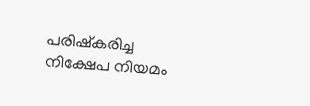പരിഷ്‌കരിച്ച നിക്ഷേപ നിയമം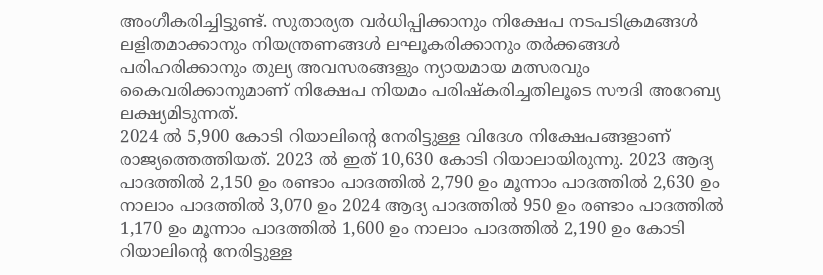അംഗീകരിച്ചിട്ടുണ്ട്. സുതാര്യത വര്‍ധിപ്പിക്കാനും നിക്ഷേപ നടപടിക്രമങ്ങള്‍ ലളിതമാക്കാനും നിയന്ത്രണങ്ങള്‍ ലഘൂകരിക്കാനും തര്‍ക്കങ്ങള്‍ പരിഹരിക്കാനും തുല്യ അവസരങ്ങളും ന്യായമായ മത്സരവും കൈവരിക്കാനുമാണ് നിക്ഷേപ നിയമം പരിഷ്‌കരിച്ചതിലൂടെ സൗദി അറേബ്യ ലക്ഷ്യമിടുന്നത്.
2024 ല്‍ 5,900 കോടി റിയാലിന്റെ നേരിട്ടുള്ള വിദേശ നിക്ഷേപങ്ങളാണ് രാജ്യത്തെത്തിയത്. 2023 ല്‍ ഇത് 10,630 കോടി റിയാലായിരുന്നു. 2023 ആദ്യ പാദത്തില്‍ 2,150 ഉം രണ്ടാം പാദത്തില്‍ 2,790 ഉം മൂന്നാം പാദത്തില്‍ 2,630 ഉം നാലാം പാദത്തില്‍ 3,070 ഉം 2024 ആദ്യ പാദത്തില്‍ 950 ഉം രണ്ടാം പാദത്തില്‍ 1,170 ഉം മൂന്നാം പാദത്തില്‍ 1,600 ഉം നാലാം പാദത്തില്‍ 2,190 ഉം കോടി റിയാലിന്റെ നേരിട്ടുള്ള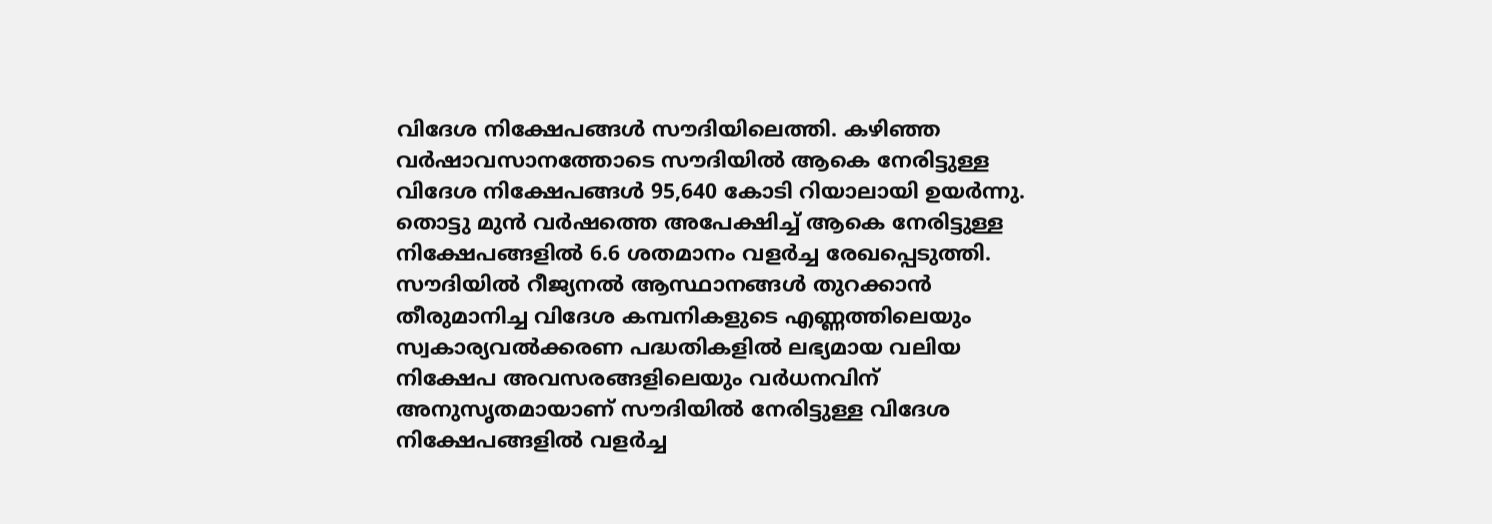വിദേശ നിക്ഷേപങ്ങള്‍ സൗദിയിലെത്തി. കഴിഞ്ഞ വര്‍ഷാവസാനത്തോടെ സൗദിയില്‍ ആകെ നേരിട്ടുള്ള വിദേശ നിക്ഷേപങ്ങള്‍ 95,640 കോടി റിയാലായി ഉയര്‍ന്നു. തൊട്ടു മുന്‍ വര്‍ഷത്തെ അപേക്ഷിച്ച് ആകെ നേരിട്ടുള്ള നിക്ഷേപങ്ങളില്‍ 6.6 ശതമാനം വളര്‍ച്ച രേഖപ്പെടുത്തി.
സൗദിയില്‍ റീജ്യനല്‍ ആസ്ഥാനങ്ങള്‍ തുറക്കാന്‍ തീരുമാനിച്ച വിദേശ കമ്പനികളുടെ എണ്ണത്തിലെയും സ്വകാര്യവല്‍ക്കരണ പദ്ധതികളില്‍ ലഭ്യമായ വലിയ നിക്ഷേപ അവസരങ്ങളിലെയും വര്‍ധനവിന് അനുസൃതമായാണ് സൗദിയില്‍ നേരിട്ടുള്ള വിദേശ നിക്ഷേപങ്ങളില്‍ വളര്‍ച്ച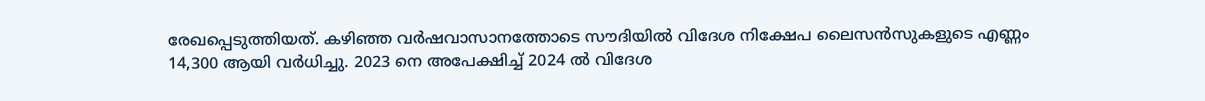രേഖപ്പെടുത്തിയത്. കഴിഞ്ഞ വര്‍ഷവാസാനത്തോടെ സൗദിയില്‍ വിദേശ നിക്ഷേപ ലൈസന്‍സുകളുടെ എണ്ണം 14,300 ആയി വര്‍ധിച്ചു. 2023 നെ അപേക്ഷിച്ച് 2024 ല്‍ വിദേശ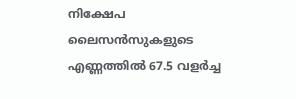നിക്ഷേപ ലൈസന്‍സുകളുടെ എണ്ണത്തില്‍ 67.5 വളര്‍ച്ച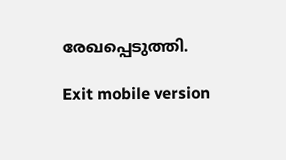രേഖപ്പെടുത്തി.

Exit mobile version